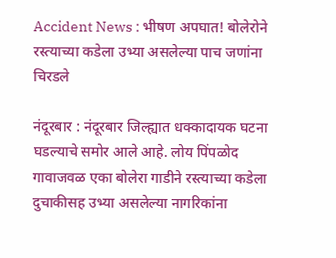Accident News : भीषण अपघात! बोलेरोने रस्त्याच्या कडेला उभ्या असलेल्या पाच जणांना चिरडले

नंदूरबार : नंदूरबार जिल्ह्यात धक्कादायक घटना घडल्याचे समोर आले आहे. लोय पिंपळोद गावाजवळ एका बोलेरा गाडीने रस्त्याच्या कडेला दुचाकीसह उभ्या असलेल्या नागरिकांना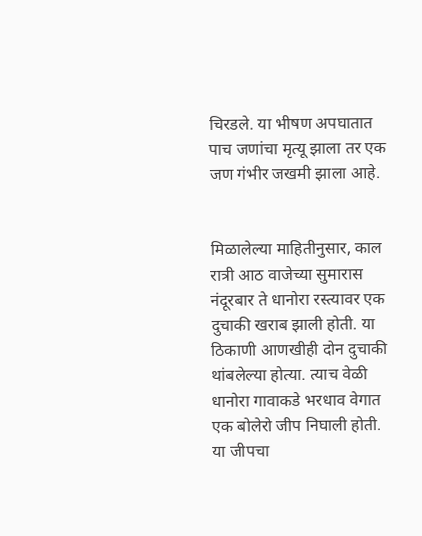चिरडले. या भीषण अपघातात पाच जणांचा मृत्यू झाला तर एक जण गंभीर जखमी झाला आहे.


मिळालेल्या माहितीनुसार, काल रात्री आठ वाजेच्या सुमारास नंदूरबार ते धानोरा रस्त्यावर एक दुचाकी खराब झाली होती. या ठिकाणी आणखीही दोन दुचाकी थांबलेल्या होत्या. त्याच वेळी धानोरा गावाकडे भरधाव वेगात एक बोलेरो जीप निघाली होती. या जीपचा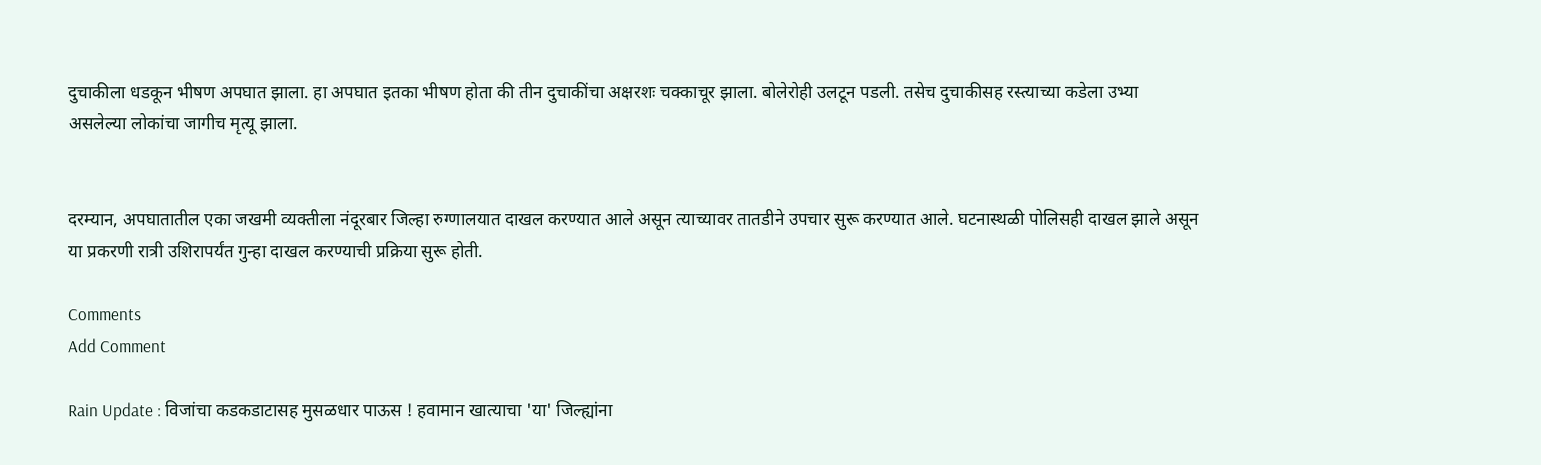दुचाकीला धडकून भीषण अपघात झाला. हा अपघात इतका भीषण होता की तीन दुचाकींचा अक्षरशः चक्काचूर झाला. बोलेरोही उलटून पडली. तसेच दुचाकीसह रस्त्याच्या कडेला उभ्या असलेल्या लोकांचा जागीच मृत्यू झाला.


दरम्यान, अपघातातील एका जखमी व्यक्तीला नंदूरबार जिल्हा रुग्णालयात दाखल करण्यात आले असून त्याच्यावर तातडीने उपचार सुरू करण्यात आले. घटनास्थळी पोलिसही दाखल झाले असून या प्रकरणी रात्री उशिरापर्यंत गुन्हा दाखल करण्याची प्रक्रिया सुरू होती.

Comments
Add Comment

Rain Update : विजांचा कडकडाटासह मुसळधार पाऊस ! हवामान खात्याचा 'या' जिल्ह्यांना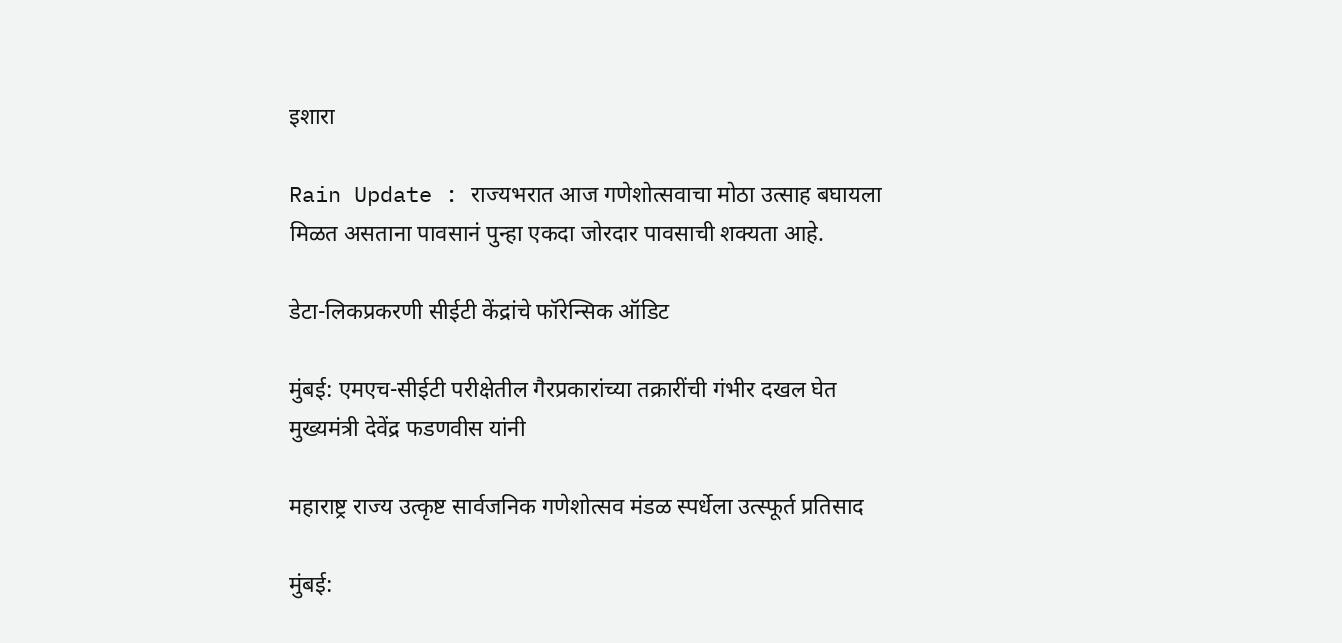इशारा

Rain Update : राज्यभरात आज गणेशोत्सवाचा मोठा उत्साह बघायला मिळत असताना पावसानं पुन्हा एकदा जोरदार पावसाची शक्यता आहे.

डेटा-लिकप्रकरणी सीईटी केंद्रांचे फॉरेन्सिक ऑडिट

मुंबई: एमएच-सीईटी परीक्षेतील गैरप्रकारांच्या तक्रारींची गंभीर दखल घेत मुख्यमंत्री देवेंद्र फडणवीस यांनी

महाराष्ट्र राज्य उत्कृष्ट सार्वजनिक गणेशोत्सव मंडळ स्पर्धेला उत्स्फूर्त प्रतिसाद

मुंबई: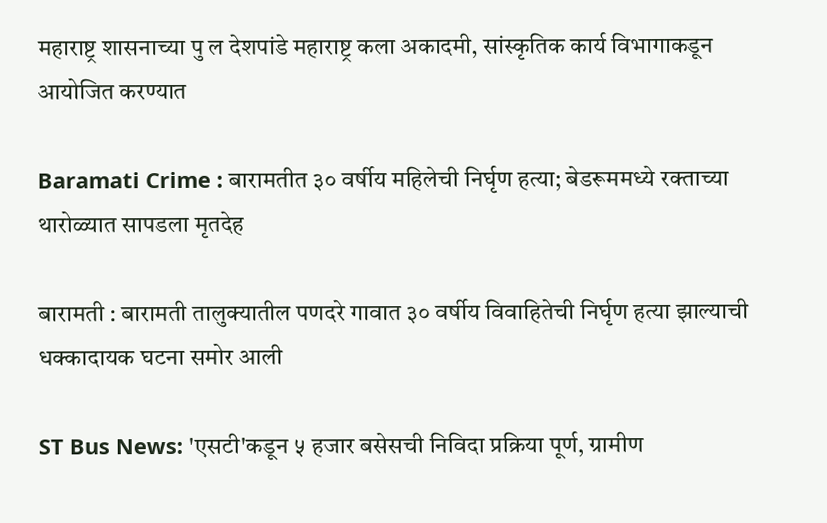महाराष्ट्र शासनाच्या पु ल देशपांडे महाराष्ट्र कला अकादमी, सांस्कृतिक कार्य विभागाकडून आयोजित करण्यात

Baramati Crime : बारामतीत ३० वर्षीय महिलेची निर्घृण हत्या; बेडरूममध्ये रक्ताच्या थारोळ्यात सापडला मृतदेह

बारामती : बारामती तालुक्यातील पणदरे गावात ३० वर्षीय विवाहितेची निर्घृण हत्या झाल्याची धक्कादायक घटना समोर आली

ST Bus News: 'एसटी'कडून ५ हजार बसेसची निविदा प्रक्रिया पूर्ण, ग्रामीण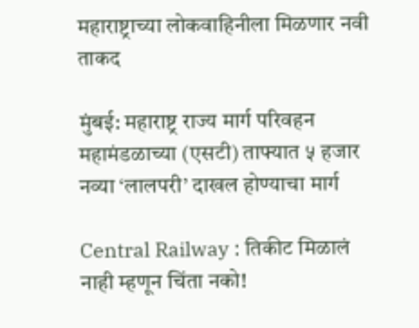महाराष्ट्राच्या लोकवाहिनीला मिळणार नवी ताकद

मुंबई: महाराष्ट्र राज्य मार्ग परिवहन महामंडळाच्या (एसटी) ताफ्यात ५ हजार नव्या ‘लालपरी’ दाखल होण्याचा मार्ग

Central Railway : तिकीट मिळालं नाही म्हणून चिंता नको!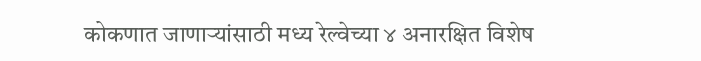कोकणात जाणाऱ्यांसाठी मध्य रेल्वेच्या ४ अनारक्षित विशेष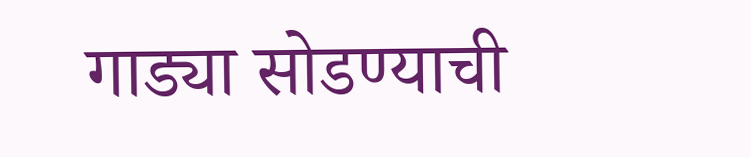गाड्या सोडण्याची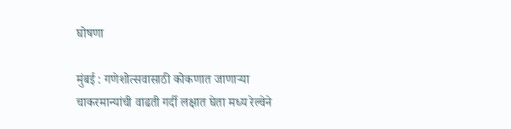घोषणा

मुंबई : गणेशोत्सवासाठी कोकणात जाणाऱ्या चाकरमान्यांची वाढती गर्दी लक्षात घेता मध्य रेल्वेने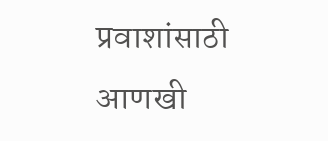प्रवाशांसाठी आणखी